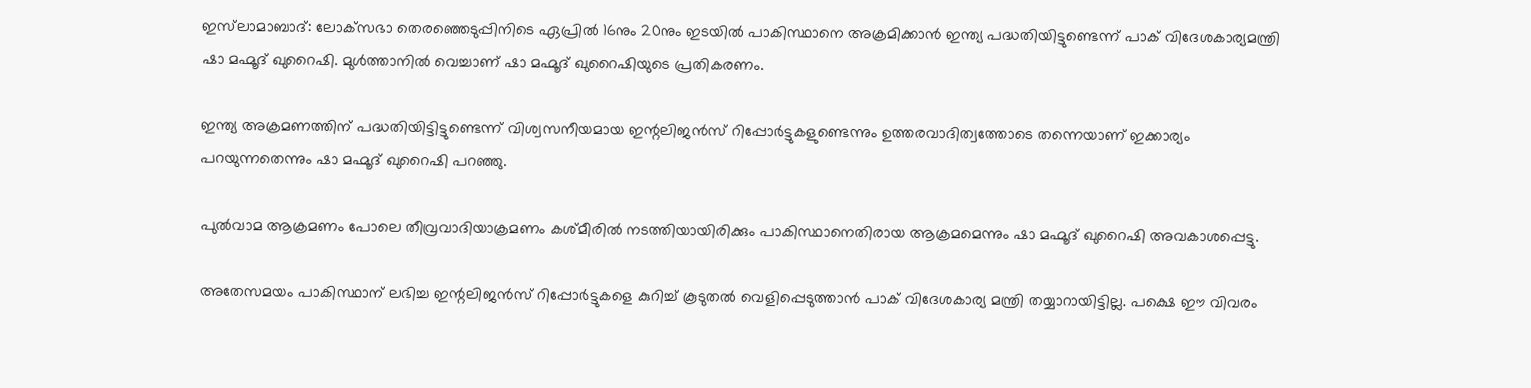ഇസ്‌ലാമാബാദ്: ലോക്‌സഭാ തെരഞ്ഞെടുപ്പിനിടെ ഏപ്രില്‍ 16നും 20നും ഇടയില്‍ പാകിസ്ഥാനെ അക്രമിക്കാന്‍ ഇന്ത്യ പദ്ധതിയിട്ടുണ്ടെന്ന് പാക് വിദേശകാര്യമന്ത്രി ഷാ മഹ്മൂദ് ഖുറൈഷി. മുള്‍ത്താനില്‍ വെച്ചാണ് ഷാ മഹ്മൂദ് ഖുറൈഷിയുടെ പ്രതികരണം.

ഇന്ത്യ അക്രമണത്തിന് പദ്ധതിയിട്ടിട്ടുണ്ടെന്ന് വിശ്വസനീയമായ ഇന്റലിജന്‍സ് റിപ്പോര്‍ട്ടുകളുണ്ടെന്നും ഉത്തരവാദിത്വത്തോടെ തന്നെയാണ് ഇക്കാര്യം പറയുന്നതെന്നും ഷാ മഹ്മൂദ് ഖുറൈഷി പറഞ്ഞു.

പുല്‍വാമ ആക്രമണം പോലെ തീവ്രവാദിയാക്രമണം കശ്മീരില്‍ നടത്തിയായിരിക്കും പാകിസ്ഥാനെതിരായ ആക്രമമെന്നും ഷാ മഹ്മൂദ് ഖുറൈഷി അവകാശപ്പെട്ടു.

അതേസമയം പാകിസ്ഥാന് ലഭിച്ച ഇന്റലിജന്‍സ് റിപ്പോര്‍ട്ടുകളെ കുറിച്ച് കൂടുതല്‍ വെളിപ്പെടുത്താന്‍ പാക് വിദേശകാര്യ മന്ത്രി തയ്യാറായിട്ടില്ല. പക്ഷെ ഈ വിവരം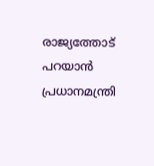രാജ്യത്തോട് പറയാന്‍ പ്രധാനമന്ത്രി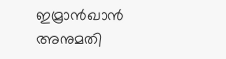ഇമ്രാന്‍ഖാന്‍ അനുമതി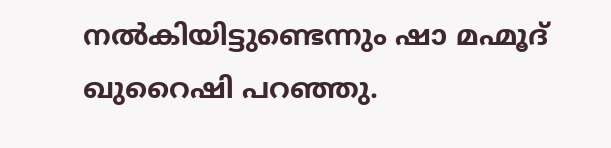നല്‍കിയിട്ടുണ്ടെന്നും ഷാ മഹ്മൂദ് ഖുറൈഷി പറഞ്ഞു.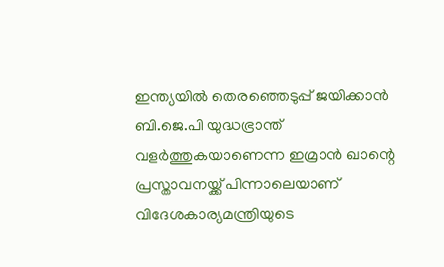ഇന്ത്യയില്‍ തെരഞ്ഞെടുപ്പ് ജയിക്കാന്‍ ബി.ജെ.പി യുദ്ധഭ്രാന്ത് വളര്‍ത്തുകയാണെന്ന ഇമ്രാന്‍ ഖാന്റെ പ്രസ്താവനയ്ക്ക് പിന്നാലെയാണ് വിദേശകാര്യമന്ത്രിയുടെ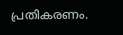പ്രതികരണം.